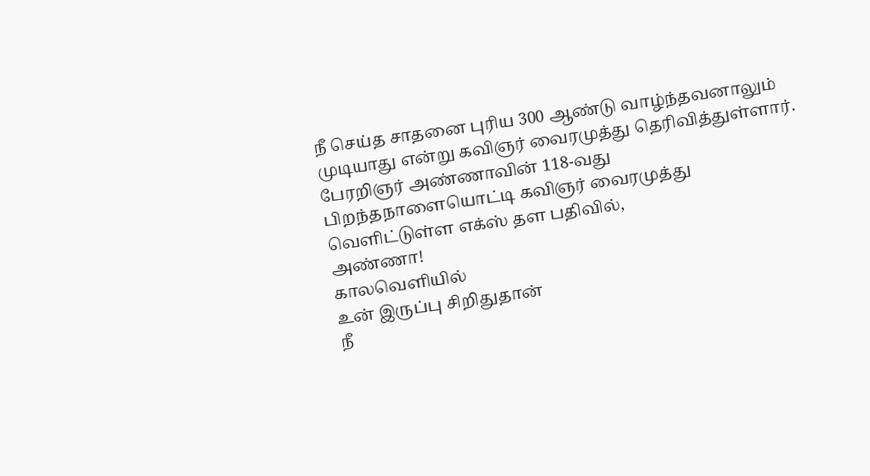நீ செய்த சாதனை புரிய 300 ஆண்டு வாழ்ந்தவனாலும் முடியாது என்று கவிஞர் வைரமுத்து தெரிவித்துள்ளார்.
பேரறிஞர் அண்ணாவின் 118-வது பிறந்தநாளையொட்டி கவிஞர் வைரமுத்து வெளிட்டுள்ள எக்ஸ் தள பதிவில்,
அண்ணா!
காலவெளியில்
உன் இருப்பு சிறிதுதான்
நீ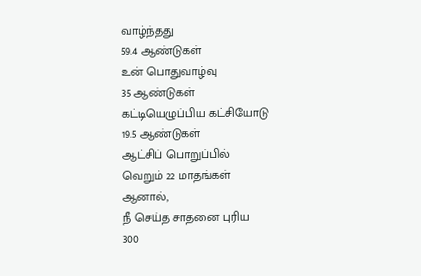வாழ்ந்தது
59.4 ஆண்டுகள்
உன் பொதுவாழ்வு
35 ஆண்டுகள்
கட்டியெழுப்பிய கட்சியோடு
19.5 ஆண்டுகள்
ஆட்சிப் பொறுப்பில்
வெறும் 22 மாதங்கள்
ஆனால்,
நீ செய்த சாதனை புரிய
300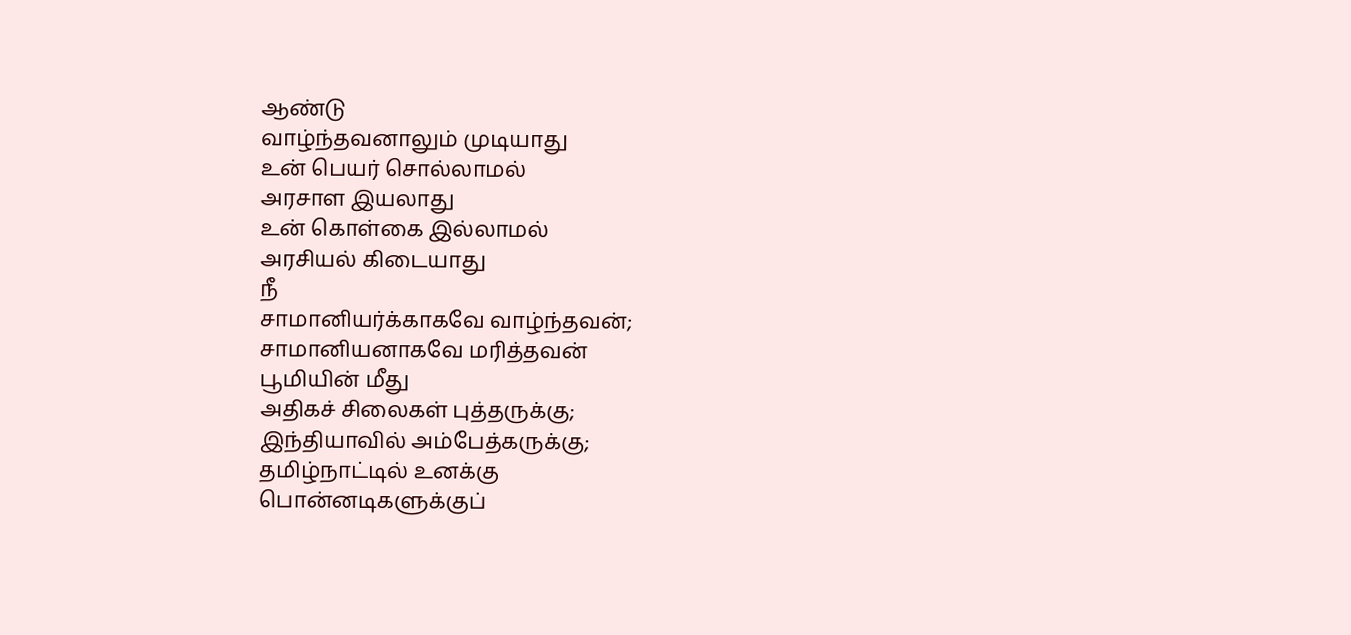ஆண்டு
வாழ்ந்தவனாலும் முடியாது
உன் பெயர் சொல்லாமல்
அரசாள இயலாது
உன் கொள்கை இல்லாமல்
அரசியல் கிடையாது
நீ
சாமானியர்க்காகவே வாழ்ந்தவன்;
சாமானியனாகவே மரித்தவன்
பூமியின் மீது
அதிகச் சிலைகள் புத்தருக்கு;
இந்தியாவில் அம்பேத்கருக்கு;
தமிழ்நாட்டில் உனக்கு
பொன்னடிகளுக்குப்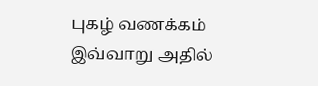புகழ் வணக்கம்
இவ்வாறு அதில்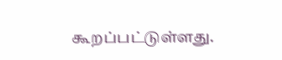கூறப்பட்டுள்ளது.